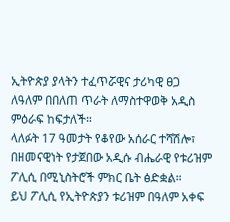ኢትዮጵያ ያላትን ተፈጥሯዊና ታሪካዊ ፀጋ ለዓለም በበለጠ ጥራት ለማስተዋወቅ አዲስ ምዕራፍ ከፍታለች።
ላለፉት 17 ዓመታት የቆየው አሰራር ተሻሽሎ፣ በዘመናዊነት የታጀበው አዲሱ ብሔራዊ የቱሪዝም ፖሊሲ በሚኒስትሮች ምክር ቤት ፅድቋል።
ይህ ፖሊሲ የኢትዮጵያን ቱሪዝም በዓለም አቀፍ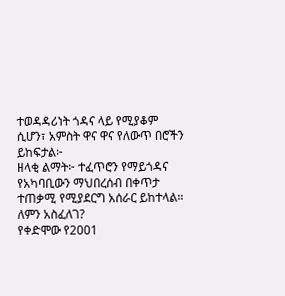ተወዳዳሪነት ጎዳና ላይ የሚያቆም ሲሆን፣ አምስት ዋና ዋና የለውጥ በሮችን ይከፍታል፦
ዘላቂ ልማት፦ ተፈጥሮን የማይጎዳና የአካባቢውን ማህበረሰብ በቀጥታ ተጠቃሚ የሚያደርግ አሰራር ይከተላል።
ለምን አስፈለገ?
የቀድሞው የ2001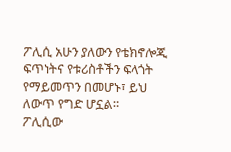ፖሊሲ አሁን ያለውን የቴክኖሎጂ ፍጥነትና የቱሪስቶችን ፍላጎት የማይመጥን በመሆኑ፣ ይህ ለውጥ የግድ ሆኗል።
ፖሊሲው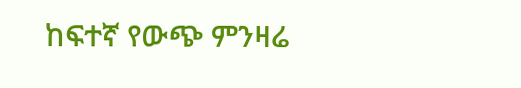ከፍተኛ የውጭ ምንዛሬ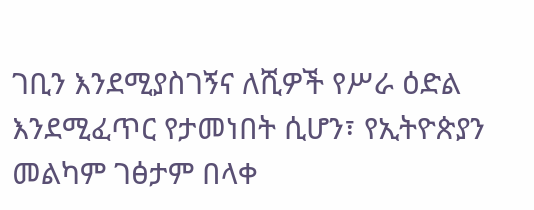ገቢን እንደሚያስገኝና ለሺዎች የሥራ ዕድል እንደሚፈጥር የታመነበት ሲሆን፣ የኢትዮጵያን መልካም ገፅታም በላቀ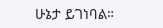ሁኔታ ይገነባል።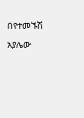በየተመኙሽ አያሌው